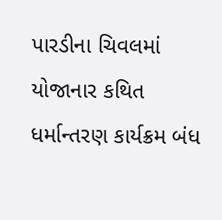પારડીના ચિવલમાં યોજાનાર કથિત ધર્માન્તરણ કાર્યક્રમ બંધ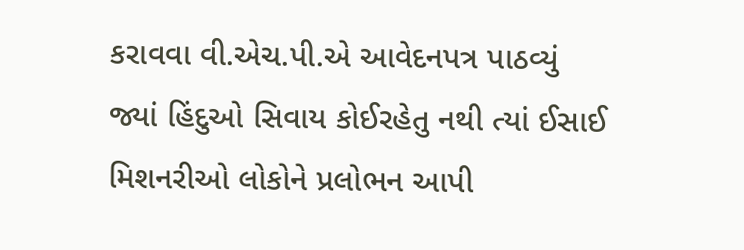કરાવવા વી.એચ.પી.એ આવેદનપત્ર પાઠવ્યું
જ્યાં હિંદુઓ સિવાય કોઈરહેતુ નથી ત્યાં ઈસાઈ મિશનરીઓ લોકોને પ્રલોભન આપી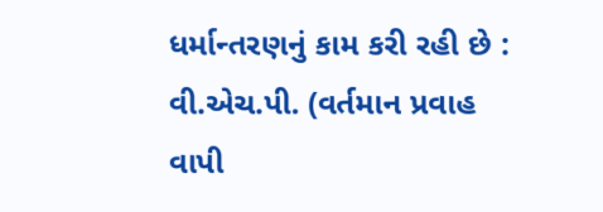ધર્માન્તરણનું કામ કરી રહી છે : વી.એચ.પી. (વર્તમાન પ્રવાહ વાપી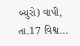બ્યુરો) વાપી, તા.17 વિશ્વ...